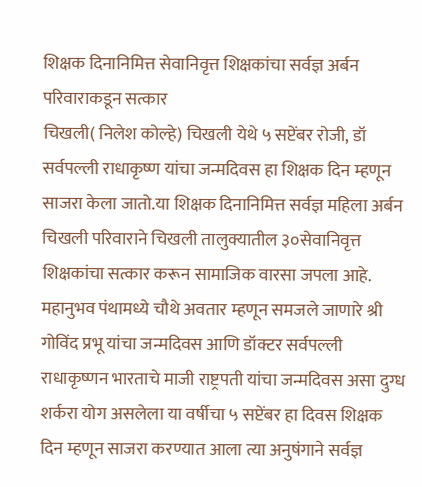शिक्षक दिनानिमित्त सेवानिवृत्त शिक्षकांचा सर्वज्ञ अर्बन परिवाराकडून सत्कार
चिखली( निलेश कोल्हे) चिखली येथे ५ सप्टेंबर रोजी, डॉ सर्वपल्ली राधाकृष्ण यांचा जन्मदिवस हा शिक्षक दिन म्हणून साजरा केला जातो.या शिक्षक दिनानिमित्त सर्वज्ञ महिला अर्बन चिखली परिवाराने चिखली तालुक्यातील ३०सेवानिवृत्त शिक्षकांचा सत्कार करून सामाजिक वारसा जपला आहे.
महानुभव पंथामध्ये चौथे अवतार म्हणून समजले जाणारे श्री गोविंद प्रभू यांचा जन्मदिवस आणि डॉक्टर सर्वपल्ली राधाकृष्णन भारताचे माजी राष्ट्रपती यांचा जन्मदिवस असा दुग्ध शर्करा योग असलेला या वर्षीचा ५ सप्टेंबर हा दिवस शिक्षक दिन म्हणून साजरा करण्यात आला त्या अनुषंगाने सर्वज्ञ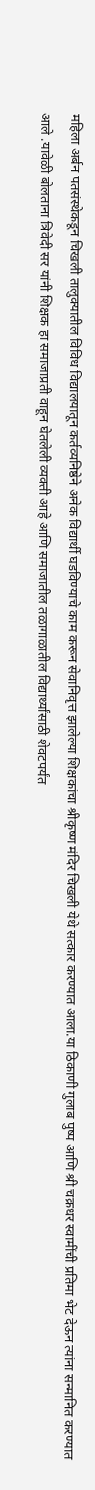महिला अर्बन पतसंस्थेकडून चिखली तालुक्यातील विविध विद्यालयातून कर्तव्यनिष्ठेने अनेक विद्यार्थी घडविण्याचे काम करून सेवानिवृत्त झालेल्या शिक्षकांचा श्रीकृष्ण मंदिर चिखली येथे सत्कार करण्यात आला.या ठिकाणी गुलाब पुष्प आणि श्री चक्रधर स्वामींची प्रतिमा भेट देऊन त्यांना सन्मानित करण्यात आले .यावेळी बोलताना त्रिवेदी सर यांनी शिक्षक हा समाजाप्रती वाहून घेतलेली व्यक्ती आहे आणि समाजातील तळागाळातील विद्यार्थ्यांसाठी शेवटपर्यंत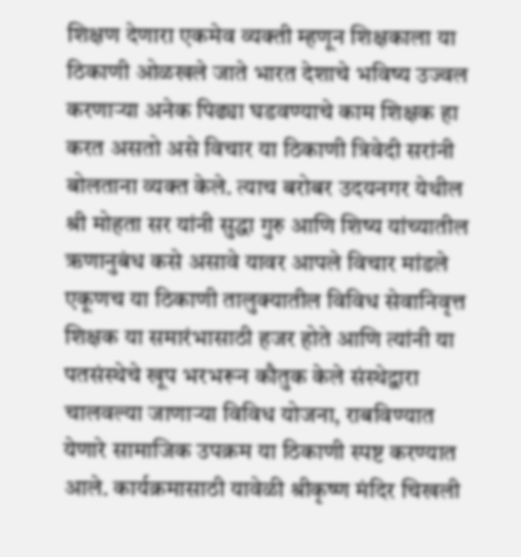शिक्षण देणारा एकमेव व्यक्ती म्हणून शिक्षकाला या ठिकाणी ओळखले जाते भारत देशाचे भविष्य उज्वल करणाऱ्या अनेक पिढ्या घडवण्याचे काम शिक्षक हा करत असतो असे विचार या ठिकाणी त्रिवेदी सरांनी बोलताना व्यक्त केले. त्याच बरोबर उदयनगर येथील श्री मोहता सर यांनी सुद्धा गुरु आणि शिष्य यांच्यातील ऋणानुबंध कसे असावे यावर आपले विचार मांडले एकूणच या ठिकाणी तालुक्यातील विविध सेवानिवृत्त शिक्षक या समारंभासाठी हजर होते आणि त्यांनी या पतसंस्थेचे खूप भरभरून कौतुक केले संस्थेद्वारा चालवल्या जाणाऱ्या विविध योजना, राबविण्यात येणारे सामाजिक उपक्रम या ठिकाणी स्पष्ट करण्यात आले. कार्यक्रमासाठी यावेळी श्रीकृष्ण मंदिर चिखली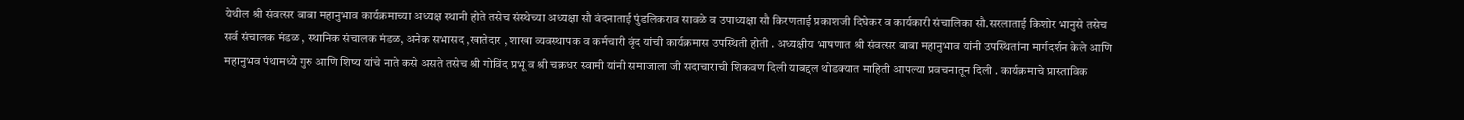येथील श्री संवत्सर बाबा महानुभाव कार्यक्रमाच्या अध्यक्ष स्थानी होते तसेच संस्थेच्या अध्यक्षा सौ वंदनाताई पुंडलिकराव सावळे व उपाध्यक्षा सौ किरणताई प्रकाशजी दिघेकर व कार्यकारी संचालिका सौ.सरलाताई किशोर भानुसे तसेच सर्व संचालक मंडळ , स्थानिक संचालक मंडळ, अनेक सभासद ,खातेदार , शाखा व्यवस्थापक व कर्मचारी वृंद यांची कार्यक्रमास उपस्थिती होती . अध्यक्षीय भाषणात श्री संवत्सर बाबा महानुभाव यांनी उपस्थितांना मार्गदर्शन केले आणि महानुभव पंथामध्ये गुरु आणि शिष्य यांचे नाते कसे असते तसेच श्री गोविंद प्रभू व श्री चक्रधर स्वामी यांनी समाजाला जी सदाचाराची शिकवण दिली याबद्दल थोडक्यात माहिती आपल्या प्रवचनातून दिली . कार्यक्रमाचे प्रास्ताविक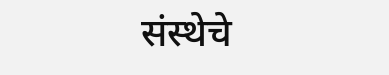संस्थेचे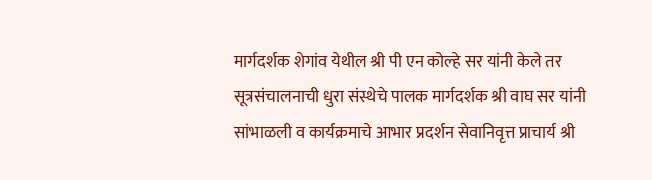मार्गदर्शक शेगांव येथील श्री पी एन कोल्हे सर यांनी केले तर सूत्रसंचालनाची धुरा संस्थेचे पालक मार्गदर्शक श्री वाघ सर यांनी सांभाळली व कार्यक्रमाचे आभार प्रदर्शन सेवानिवृत्त प्राचार्य श्री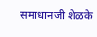समाधानजी शेळके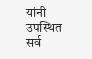यांनी उपस्थित सर्व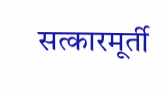सत्कारमूर्ती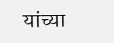यांच्या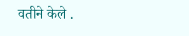वतीने केले .